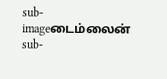sub-imageடைம்லைன்
sub-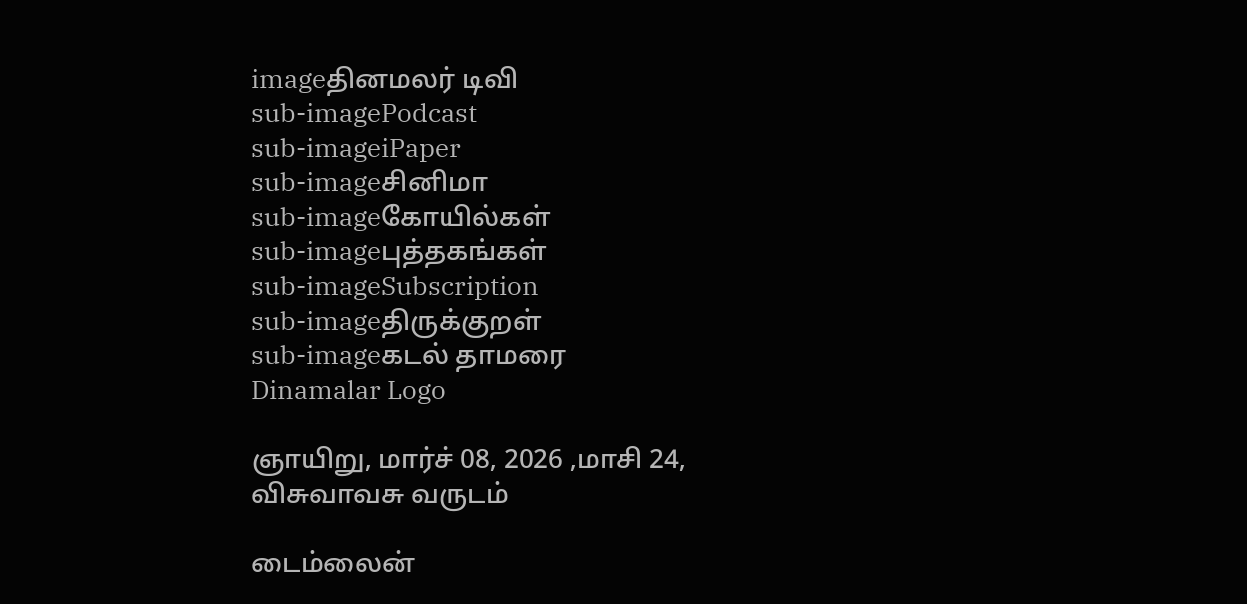imageதினமலர் டிவி
sub-imagePodcast
sub-imageiPaper
sub-imageசினிமா
sub-imageகோயில்கள்
sub-imageபுத்தகங்கள்
sub-imageSubscription
sub-imageதிருக்குறள்
sub-imageகடல் தாமரை
Dinamalar Logo

ஞாயிறு, மார்ச் 08, 2026 ,மாசி 24, விசுவாவசு வருடம்

டைம்லைன்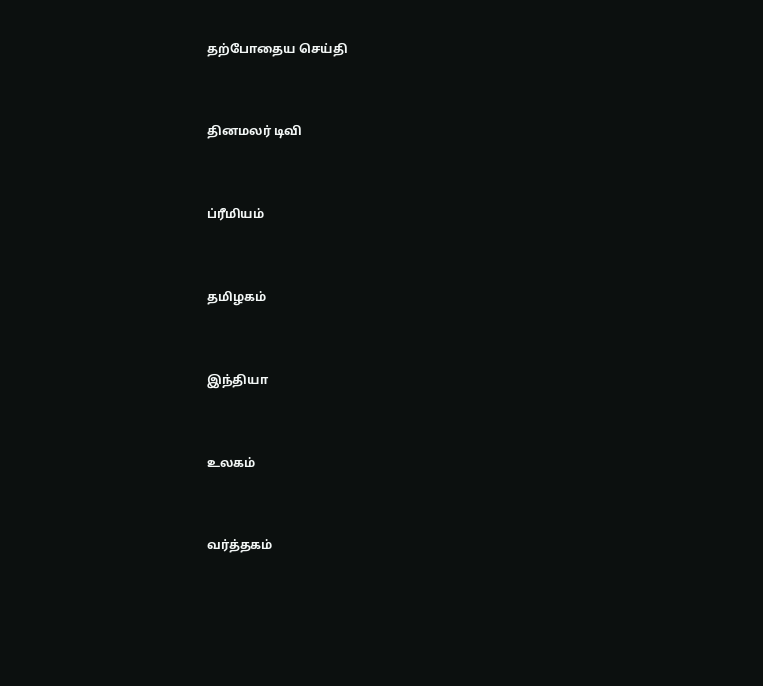தற்போதைய செய்தி


தினமலர் டிவி


ப்ரீமியம்


தமிழகம்


இந்தியா


உலகம்


வர்த்தகம்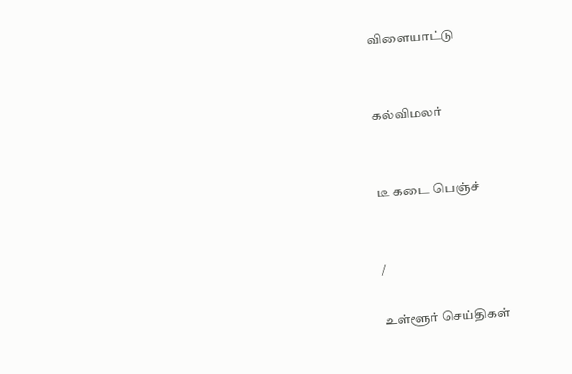விளையாட்டு


கல்விமலர்


டீ கடை பெஞ்ச்


/

உள்ளூர் செய்திகள்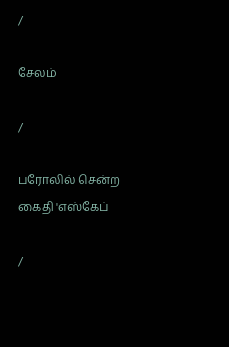/

சேலம்

/

பரோலில் சென்ற கைதி 'எஸ்கேப்

/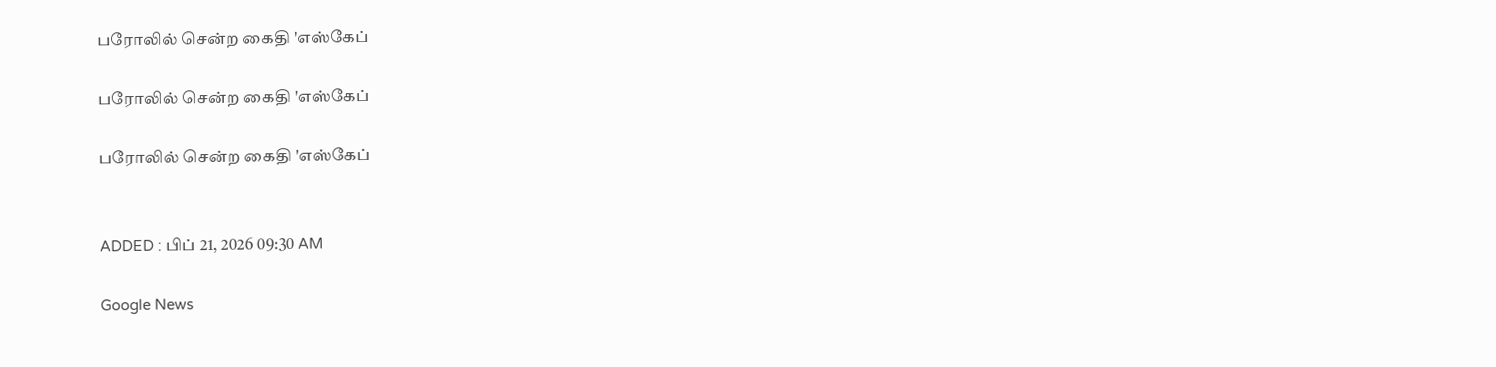பரோலில் சென்ற கைதி 'எஸ்கேப்

பரோலில் சென்ற கைதி 'எஸ்கேப்

பரோலில் சென்ற கைதி 'எஸ்கேப்


ADDED : பிப் 21, 2026 09:30 AM

Google News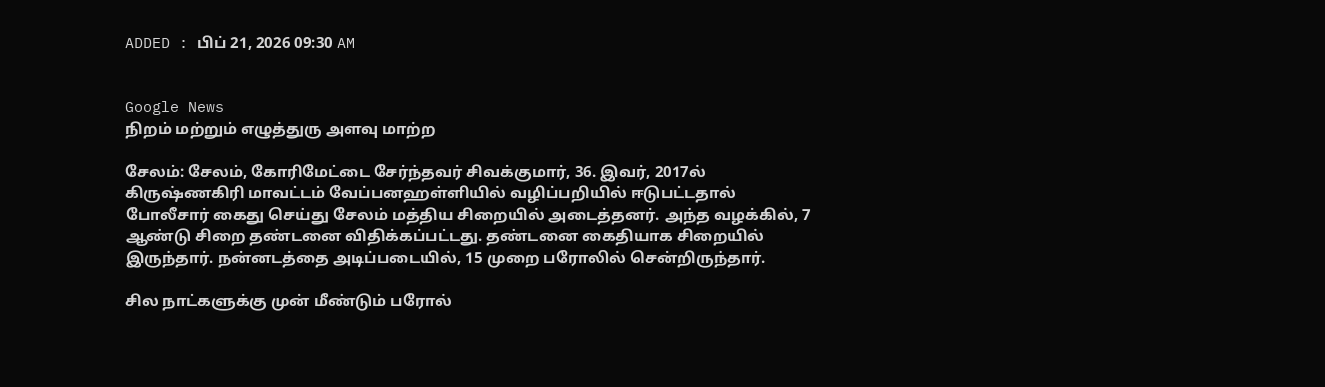ADDED : பிப் 21, 2026 09:30 AM


Google News
நிறம் மற்றும் எழுத்துரு அளவு மாற்ற

சேலம்: சேலம், கோரிமேட்டை சேர்ந்தவர் சிவக்குமார், 36. இவர், 2017ல் கிருஷ்ணகிரி மாவட்டம் வேப்பனஹள்ளியில் வழிப்பறியில் ஈடுபட்டதால் போலீசார் கைது செய்து சேலம் மத்திய சிறையில் அடைத்தனர். அந்த வழக்கில், 7 ஆண்டு சிறை தண்டனை விதிக்கப்பட்டது. தண்டனை கைதியாக சிறையில் இருந்தார். நன்னடத்தை அடிப்படையில், 15 முறை பரோலில் சென்றிருந்தார்.

சில நாட்களுக்கு முன் மீண்டும் பரோல்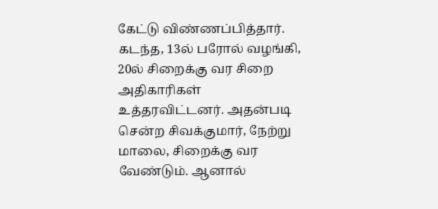கேட்டு விண்ணப்பித்தார். கடந்த, 13ல் பரோல் வழங்கி, 20ல் சிறைக்கு வர சிறை அதிகாரிகள் உத்தரவிட்டனர். அதன்படி சென்ற சிவக்குமார், நேற்று மாலை, சிறைக்கு வர வேண்டும். ஆனால்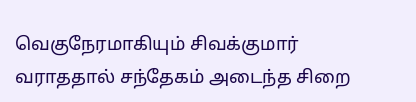வெகுநேரமாகியும் சிவக்குமார் வராததால் சந்தேகம் அடைந்த சிறை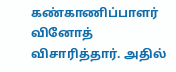கண்காணிப்பாளர் வினோத் விசாரித்தார். அதில்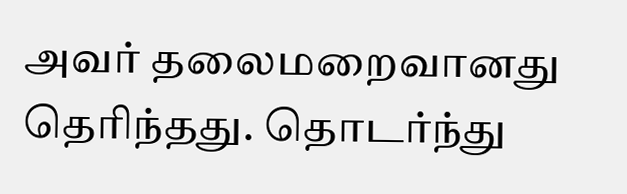அவர் தலைமறைவானது தெரிந்தது. தொடர்ந்து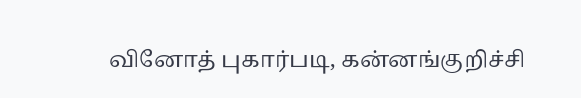வினோத் புகார்படி, கன்னங்குறிச்சி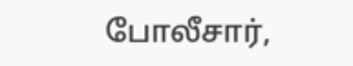போலீசார்,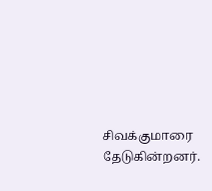சிவக்குமாரை தேடுகின்றனர்.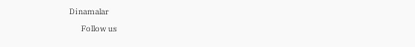Dinamalar
      Follow us